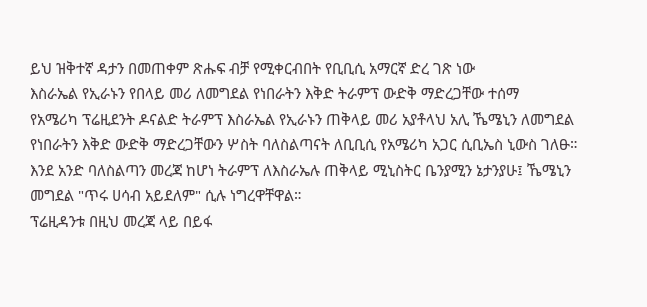ይህ ዝቅተኛ ዳታን በመጠቀም ጽሑፍ ብቻ የሚቀርብበት የቢቢሲ አማርኛ ድረ ገጽ ነው
እስራኤል የኢራኑን የበላይ መሪ ለመግደል የነበራትን እቅድ ትራምፕ ውድቅ ማድረጋቸው ተሰማ
የአሜሪካ ፕሬዚደንት ዶናልድ ትራምፕ እስራኤል የኢራኑን ጠቅላይ መሪ አያቶላህ አሊ ኼሜኒን ለመግደል የነበራትን እቅድ ውድቅ ማድረጋቸውን ሦስት ባለስልጣናት ለቢቢሲ የአሜሪካ አጋር ሲቢኤስ ኒውስ ገለፁ።
እንደ አንድ ባለስልጣን መረጃ ከሆነ ትራምፕ ለእስራኤሉ ጠቅላይ ሚኒስትር ቤንያሚን ኔታንያሁ፤ ኼሜኒን መግደል "ጥሩ ሀሳብ አይደለም" ሲሉ ነግረዋቸዋል።
ፕሬዚዳንቱ በዚህ መረጃ ላይ በይፋ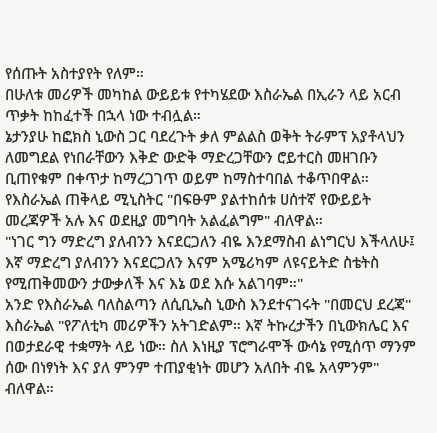የሰጡት አስተያየት የለም።
በሁለቱ መሪዎች መካከል ውይይቱ የተካሄደው እስራኤል በኢራን ላይ አርብ ጥቃት ከከፈተች በኋላ ነው ተብሏል።
ኔታንያሁ ከፎክስ ኒውስ ጋር ባደረጉት ቃለ ምልልስ ወቅት ትራምፕ አያቶላህን ለመግደል የነበራቸውን እቅድ ውድቅ ማድረጋቸውን ሮይተርስ መዘገቡን ቢጠየቁም በቀጥታ ከማረጋገጥ ወይም ከማስተባበል ተቆጥበዋል።
የእስራኤል ጠቅላይ ሚኒስትር "በፍፁም ያልተከሰቱ ሀሰተኛ የውይይት መረጃዎች አሉ እና ወደዚያ መግባት አልፈልግም" ብለዋል።
"ነገር ግን ማድረግ ያለብንን እናደርጋለን ብዬ እንደማስብ ልነግርህ እችላለሁ፤ እኛ ማድረግ ያለብንን እናደርጋለን እናም አሜሪካም ለዩናይትድ ስቴትስ የሚጠቅመውን ታውቃለች እና እኔ ወደ እሱ አልገባም።"
አንድ የእስራኤል ባለስልጣን ለሲቢኤስ ኒውስ እንደተናገሩት "በመርህ ደረጃ" እስራኤል "የፖለቲካ መሪዎችን አትገድልም። እኛ ትኩረታችን በኒውክሌር እና በወታደራዊ ተቋማት ላይ ነው። ስለ እነዚያ ፕሮግራሞች ውሳኔ የሚሰጥ ማንም ሰው በነፃነት እና ያለ ምንም ተጠያቂነት መሆን አለበት ብዬ አላምንም" ብለዋል።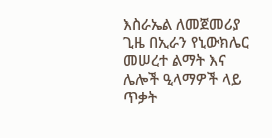እስራኤል ለመጀመሪያ ጊዜ በኢራን የኒውክሌር መሠረተ ልማት እና ሌሎች ዒላማዎች ላይ ጥቃት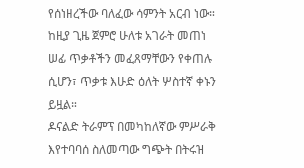የሰነዘረችው ባለፈው ሳምንት አርብ ነው።
ከዚያ ጊዜ ጀምሮ ሁለቱ አገራት መጠነ ሠፊ ጥቃቶችን መፈጸማቸውን የቀጠሉ ሲሆን፣ ጥቃቱ እሁድ ዕለት ሦስተኛ ቀኑን ይዟል።
ዶናልድ ትራምፕ በመካከለኛው ምሥራቅ እየተባባሰ ስለመጣው ግጭት በትሩዝ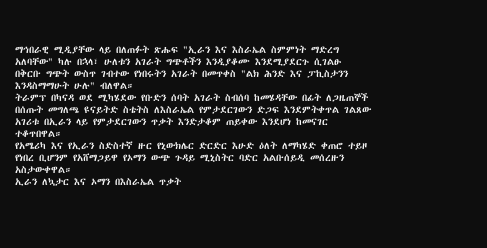ማኅበራዊ ሚዲያቸው ላይ በለጠፉት ጽሑፍ "ኢራን እና እስራኤል ስምምነት ማድረግ አለባቸው" ካሉ በኋላ፣ ሁለቱን አገራት ግጭቶችን እንዲያቆሙ እንደሚያደርጉ ሲገልፁ በቅርቡ ግጭት ውስጥ ገብተው የነበሩትን አገራት በመጥቀስ "ልክ ሕንድ እና ፓኪስታንን እንዳስማማሁት ሁሉ" ብለዋል።
ትራምፕ በካናዳ ወደ ሚካሄደው የቡድን ሰባት አገራት ስብሰባ ከመሄዳቸው በፊት ለጋዜጠኞች በሰጡት መግለጫ ዩናይትድ ስቴትስ ለእስራኤል የምታደርገውን ድጋፍ እንደምትቀጥል ገልጸው አገሪቱ በኢራን ላይ የምታደርገውን ጥቃት እንድታቆም ጠይቀው እንደሆነ ከመናገር ተቆጥበዋል።
የአሜሪካ እና የኢራን ስድስተኛ ዙር የኒውክሌር ድርድር እሁድ ዕለት ለማካሄድ ቀጠሮ ተይዞ የነበረ ቢሆንም የአሸማጋይዋ የኦማን ውጭ ጉዳይ ሚኒስትር ባድር አልቡሰይዲ መሰረዙን አስታውቀዋል።
ኢራን ለኳታር እና ኦማን በእስራኤል ጥቃት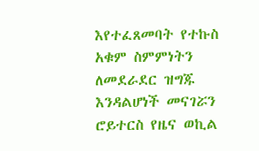እየተፈጸመባት የተኩስ አቁም ስምምነትን ለመደራደር ዝግጁ እንዳልሆነች መናገሯን ሮይተርስ የዜና ወኪል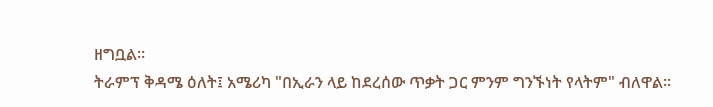ዘግቧል።
ትራምፕ ቅዳሜ ዕለት፤ አሜሪካ "በኢራን ላይ ከደረሰው ጥቃት ጋር ምንም ግንኙነት የላትም" ብለዋል።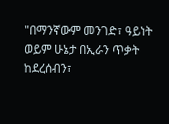"በማንኛውም መንገድ፣ ዓይነት ወይም ሁኔታ በኢራን ጥቃት ከደረሰብን፣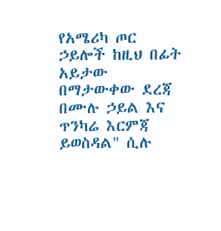የአሜሪካ ጦር ኃይሎች ከዚህ በፊት አይታው በማታውቀው ደረጃ በሙሉ ኃይል እና ጥንካሬ እርምጃ ይወስዳል" ሲሉ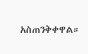አስጠንቅቀዋል።